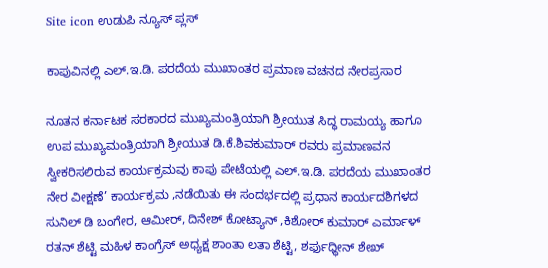Site icon ಉಡುಪಿ ನ್ಯೂಸ್ ಪ್ಲಸ್

ಕಾಪುವಿನಲ್ಲಿ ಎಲ್.ಇ.ಡಿ. ಪರದೆಯ ಮುಖಾಂತರ ಪ್ರಮಾಣ ವಚನದ ನೇರಪ್ರಸಾರ

ನೂತನ ಕರ್ನಾಟಕ ಸರಕಾರದ ಮುಖ್ಯಮಂತ್ರಿಯಾಗಿ ಶ್ರೀಯುತ ಸಿದ್ಧ ರಾಮಯ್ಯ ಹಾಗೂ ಉಪ ಮುಖ್ಯಮಂತ್ರಿಯಾಗಿ ಶ್ರೀಯುತ ಡಿ.ಕೆ.ಶಿವಕುಮಾರ್ ರವರು ಪ್ರಮಾಣವನ ಸ್ವೀಕರಿಸಲಿರುವ ಕಾರ್ಯಕ್ರಮವು ಕಾಪು ಪೇಟೆಯಲ್ಲಿ ಎಲ್.ಇ.ಡಿ. ಪರದೆಯ ಮುಖಾಂತರ ನೇರ ವೀಕ್ಷಣೆ’ ಕಾರ್ಯಕ್ರಮ ,ನಡೆಯಿತು ಈ ಸಂದರ್ಭದಲ್ಲಿ ಪ್ರಧಾನ ಕಾರ್ಯದಶಿಗಳದ ಸುನಿಲ್‌ ಡಿ ಬಂಗೇರ, ಆಮೀರ್, ದಿನೇಶ್ ಕೋಟ್ಯಾನ್ ,ಕಿಶೋರ್ ಕುಮಾರ್ ಎರ್ಮಾಳ್ ರತನ್ ಶೆಟ್ಟಿ ಮಹಿಳ ಕಾಂಗ್ರೆಸ್‌ ಅಧ್ಯಕ್ಷ ಶಾಂತಾ ಲತಾ ಶೆಟ್ಟಿ, ಶರ್ಫುಧ್ಧೀನ್ ಶೇಖ್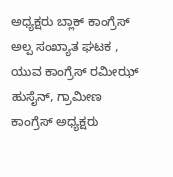ಅಧ್ಯಕ್ಷರು ಬ್ಲಾಕ್ ಕಾಂಗ್ರೆಸ್ ಅಲ್ಪ ಸಂಖ್ಯಾತ ಘಟಕ , ಯುವ ಕಾಂಗ್ರೆಸ್‌ ರಮೀಝ್ ಹುಸೈನ್, ಗ್ರಾಮೀಣ ಕಾಂಗ್ರೆಸ್‌ ಅಧ್ಯಕ್ಷರು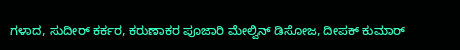ಗಳಾದ, ಸುದೀರ್ ಕರ್ಕರ, ಕರುಣಾಕರ ಪೂಜಾರಿ ಮೇಲ್ವಿನ್ ಡಿಸೋಜ, ದೀಪಕ್ ಕುಮಾರ್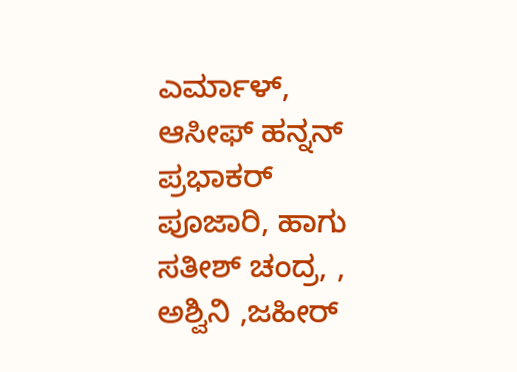ಎರ್ಮಾಳ್, ಆಸೀಫ್ ಹನ್ನನ್ ಪ್ರಭಾಕರ್ ಪೂಜಾರಿ, ಹಾಗು ಸತೀಶ್ ಚಂದ್ರ, , ಅಶ್ವಿನಿ ,ಜಹೀರ್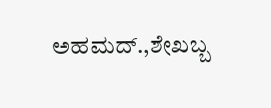ಅಹಮದ್.,ಶೇಖಬ್ಬ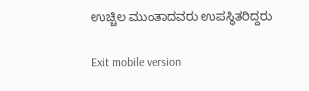ಉಚ್ಚಿಲ ಮುಂತಾದವರು ಉಪಸ್ಥಿತರಿದ್ದರು

Exit mobile version